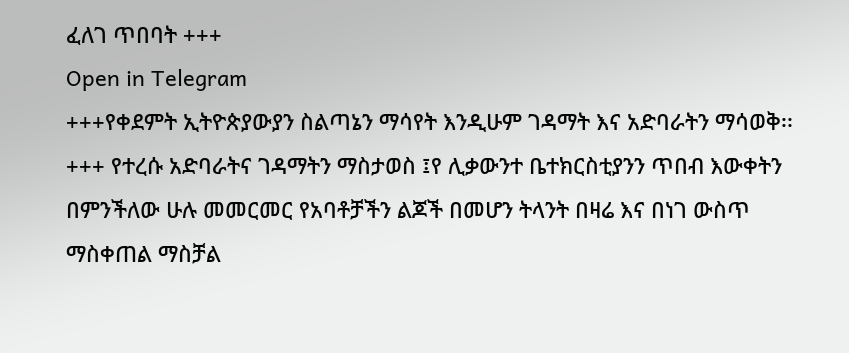ፈለገ ጥበባት +++
Open in Telegram
+++የቀደምት ኢትዮጵያውያን ስልጣኔን ማሳየት እንዲሁም ገዳማት እና አድባራትን ማሳወቅ፡፡+++ የተረሱ አድባራትና ገዳማትን ማስታወስ ፤የ ሊቃውንተ ቤተክርስቲያንን ጥበብ እውቀትን በምንችለው ሁሉ መመርመር የአባቶቻችን ልጆች በመሆን ትላንት በዛሬ እና በነገ ውስጥ ማስቀጠል ማስቻል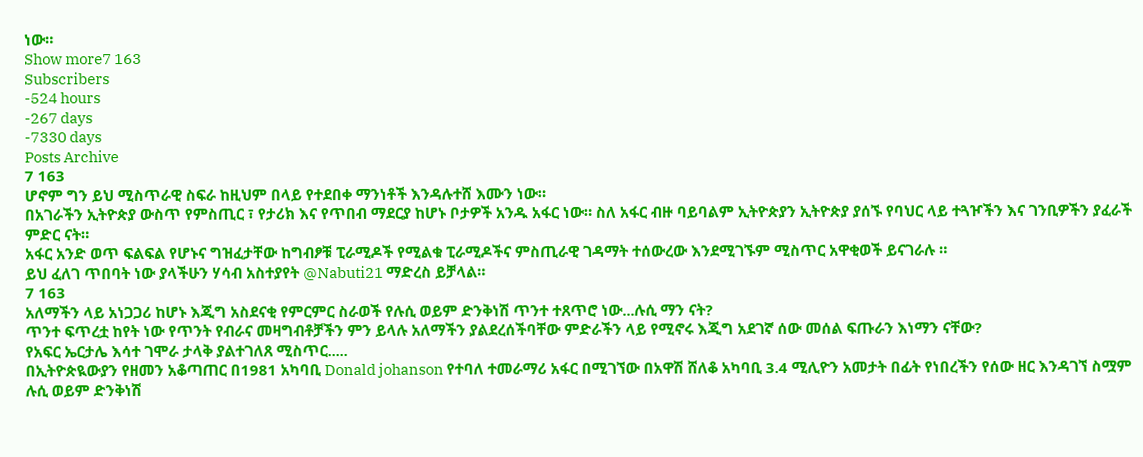ነው።
Show more7 163
Subscribers
-524 hours
-267 days
-7330 days
Posts Archive
7 163
ሆኖም ግን ይህ ሚስጥራዊ ስፍራ ከዚህም በላይ የተደበቀ ማንነቶች እንዳሉተሸ እሙን ነው።
በአገራችን ኢትዮጵያ ውስጥ የምስጢር ፣ የታሪክ እና የጥበብ ማደርያ ከሆኑ ቦታዎች አንዱ አፋር ነው። ስለ አፋር ብዙ ባይባልም ኢትዮጵያን ኢትዮጵያ ያሰኙ የባህር ላይ ተጓዦችን እና ገንቢዎችን ያፈራች ምድር ናት።
አፋር አንድ ወጥ ፍልፍል የሆኑና ግዝፈታቸው ከግብፆቹ ፒራሚዶች የሚልቁ ፒራሚዶችና ምስጢራዊ ገዳማት ተሰውረው እንደሚገኙም ሚስጥር አዋቂወች ይናገራሉ ።
ይህ ፈለገ ጥበባት ነው ያላችሁን ሃሳብ አስተያየት @Nabuti21 ማድረስ ይቻላል።
7 163
አለማችን ላይ አነጋጋሪ ከሆኑ እጂግ አስደናቂ የምርምር ስራወች የሉሲ ወይም ድንቅነሽ ጥንተ ተጸጥሮ ነው...ሉሲ ማን ናት?
ጥንተ ፍጥረቷ ከየት ነው የጥንት የብራና መዛግብቶቻችን ምን ይላሉ አለማችን ያልደረሰችባቸው ምድራችን ላይ የሚኖሩ እጂግ አደገኛ ሰው መሰል ፍጡራን እነማን ናቸው?
የአፍር ኤርታሌ እሳተ ገሞራ ታላቅ ያልተገለጸ ሚስጥር.....
በኢትዮጵዪውያን የዘመን አቆጣጠር በ1981 አካባቢ Donald johanson የተባለ ተመራማሪ አፋር በሚገኘው በአዋሽ ሸለቆ አካባቢ 3.4 ሚሊዮን አመታት በፊት የነበረችን የሰው ዘር እንዳገኘ ስሟም ሉሲ ወይም ድንቅነሽ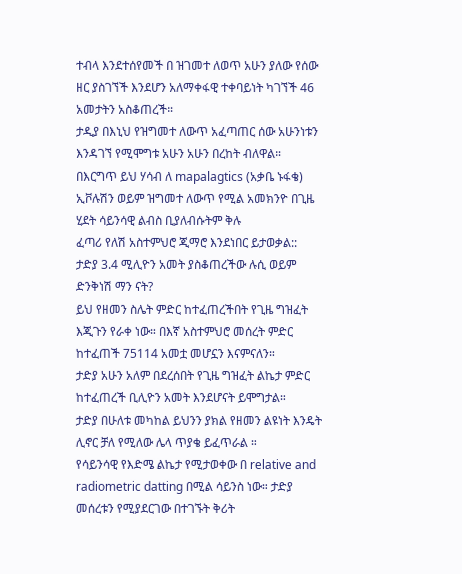ተብላ እንደተሰየመች በ ዝገመተ ለወጥ አሁን ያለው የሰው ዘር ያስገኘች እንደሆን አለማቀፋዊ ተቀባይነት ካገኘች 46 አመታትን አስቆጠረች።
ታዲያ በእኒህ የዝግመተ ለውጥ አፈጣጠር ሰው አሁንነቱን እንዳገኘ የሚሞግቱ አሁን አሁን በረከት ብለዋል።
በእርግጥ ይህ ሃሳብ ለ mapalagtics (አቃቤ ኑፋቄ) ኢቮሉሽን ወይም ዝግመተ ለውጥ የሚል አመክንዮ በጊዜ ሂደት ሳይንሳዊ ልብስ ቢያለብሱትም ቅሉ
ፈጣሪ የለሽ አስተምህሮ ጂማሮ እንደነበር ይታወቃል::
ታድያ 3.4 ሚሊዮን አመት ያስቆጠረችው ሉሲ ወይም ድንቅነሽ ማን ናት?
ይህ የዘመን ስሌት ምድር ከተፈጠረችበት የጊዜ ግዝፈት እጂጉን የራቀ ነው። በእኛ አስተምህሮ መሰረት ምድር ከተፈጠች 75114 አመቷ መሆኗን እናምናለን።
ታድያ አሁን አለም በደረሰበት የጊዜ ግዝፈት ልኬታ ምድር ከተፈጠረች ቢሊዮን አመት እንደሆናት ይሞግታል።
ታድያ በሁለቱ መካከል ይህንን ያክል የዘመን ልዩነት እንዴት ሊኖር ቻለ የሚለው ሌላ ጥያቄ ይፈጥራል ።
የሳይንሳዊ የእድሜ ልኬታ የሚታወቀው በ relative and radiometric datting በሚል ሳይንስ ነው። ታድያ መሰረቱን የሚያደርገው በተገኙት ቅሪት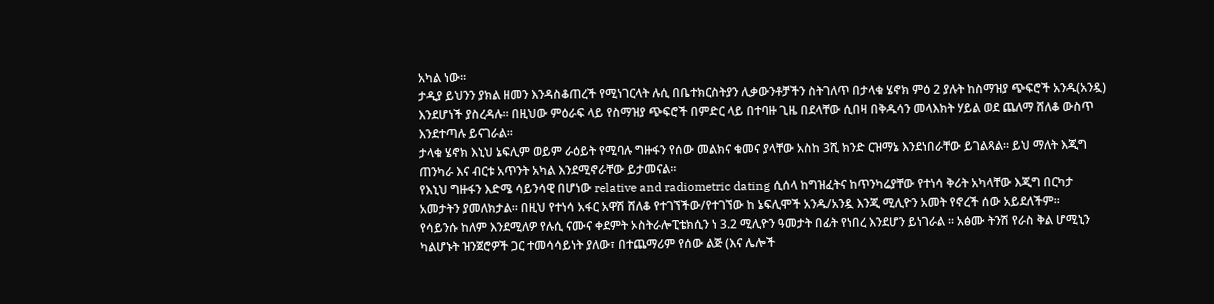አካል ነው።
ታዲያ ይህንን ያክል ዘመን እንዳስቆጠረች የሚነገርላት ሉሲ በቤተክርስትያን ሊቃውንቶቻችን ስትገለጥ በታላቁ ሄኖክ ምዕ 2 ያሉት ከስማዝያ ጭፍሮች አንዱ(አንዷ) እንደሆነች ያስረዳሉ። በዚህው ምዕራፍ ላይ የስማዝያ ጭፍሮች በምድር ላይ በተባዙ ጊዜ በደላቸው ሲበዛ በቅዱሳን መላእክት ሃይል ወደ ጨለማ ሸለቆ ውስጥ እንደተጣሉ ይናገራል።
ታላቁ ሄኖክ እኒህ ኔፍሊም ወይም ራዕይት የሚባሉ ግዙፋን የሰው መልክና ቁመና ያላቸው አስከ 3ሺ ክንድ ርዝማኔ እንደነበራቸው ይገልጻል። ይህ ማለት እጂግ ጠንካራ እና ብርቱ አጥንት አካል እንደሚኖራቸው ይታመናል።
የእኒህ ግዙፋን እድሜ ሳይንሳዊ በሆነው relative and radiometric dating ሲሰላ ከግዝፈትና ከጥንካሬያቸው የተነሳ ቅሪት አካላቸው እጂግ በርካታ አመታትን ያመለክታል። በዚህ የተነሳ አፋር አዋሽ ሸለቆ የተገኘችው/የተገኘው ከ ኔፍሊሞች አንዱ/አንዷ እንጂ ሚሊዮን አመት የኖረች ሰው አይደለችም።
የሳይንሱ ከለም እንደሚለዎ የሉሲ ናሙና ቀደምት ኦስትራሎፒቴክሲን ነ 3.2 ሚሊዮን ዓመታት በፊት የነበረ እንደሆን ይነገራል ። አፅሙ ትንሽ የራስ ቅል ሆሚኒን ካልሆኑት ዝንጀሮዎች ጋር ተመሳሳይነት ያለው፣ በተጨማሪም የሰው ልጅ (እና ሌሎች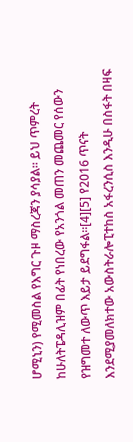ሆሚኒን) የሚመስል የእግር ጉዞ ማስረጃን ያሳያል። ይህ ጥምረት ከሁለትፔዳሊዝም በፊት የነበረው የአንጎል መጠን መጨመር የሰውን የዝግመተ ለውጥ እይታ ይደግፋል።[4][5] የ2016 ጥናት እንደሚያመለክተው አውስትራሎፒተከስ አፋረንሲስ እንዲሁ በስፋት በዛፍ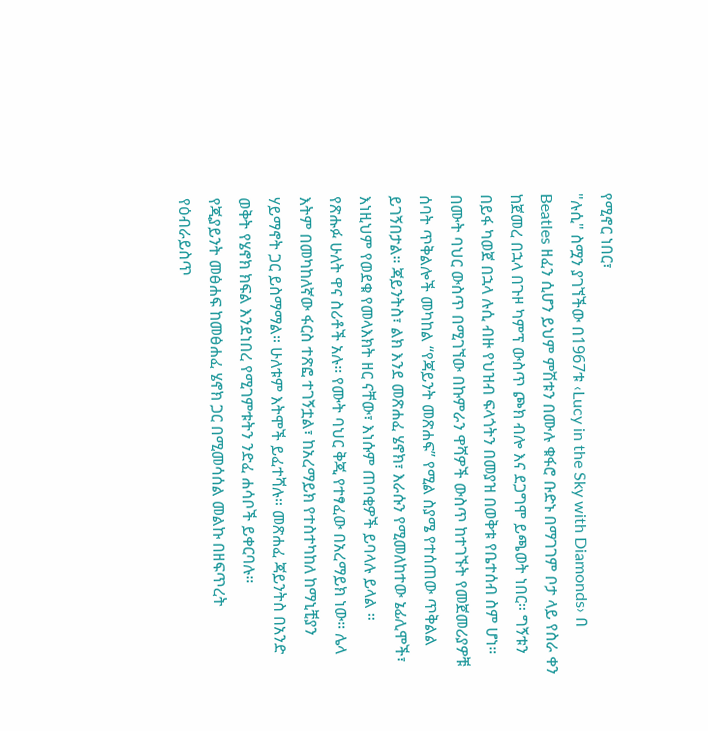የሚኖር ነበር፣
"ሉሲ" ስሟን ያገኘችው በ1967ቱ ‹Lucy in the Sky with Diamonds› በ Beatles ዘፈን ሲሆን ይህም ምሽቱን በሙሉ ቁፋሮ ቡድኑ በማገገም ቦታ ላይ የስራ ቀን ከጀመረ በኋላ በጉዞ ካምፕ ውስጥ ጮክ ብሎ እና ደጋግሞ ይጫወት ነበር። ግኝቱን በይፋ ካወጀ በኋላ ሉሲ ብዙ የህዝብ ፍላጎትን በመያዝ በወቅቱ የቤተሰብ ስም ሆነ።
በሙት ባህር ውስጥ በሚገኘው በኩምራን ዋሻዎች ውስጥ ከተገኙት የመጀመሪያዎቹ ሰባት ጥቅልሎች መካከል “የጃይንት መጽሐፍ” የሚል ስያሜ የተሰጠው ጥቅልል ይገኝበታል። ጃይንትስ፣ ልክ እንደ መጽሐፈ ሄኖክ፣ እራሱን የሚመለከተው ኔፊሊሞች፣ እነዚህም የወደቁ የመላእክት ዘር ናቸው፣ እነሱም ጠባቂዎች ይባላሉ ይላል ።
የጽሑፉ ሁለት ዋና ስሪቶች አሉ። የሙት ባህር ቅጂ የተፃፈው በአረማይክ ነው። ሌላ እትም በመካከለኛው ፋርስ ተጽፎ ተገኝቷል፣ ከአረማይክ የተስተካከለ ከማኒቺያን ሃይማኖት ጋር ይስማማል። ሁለቱም እትሞች ይፈተሻሉ። መጽሐፈ ጃይንትስ በአንድ ወቅት የሄኖክ ክፍል እንደነበረ የሚገምቱትን ንድፈ ሐሳቦች ይቀርባሉ።
የጂያይንት መፅሐፍ ከመፅሐፈ ሄኖክ ጋር በሚመሳሰል መልኩ በዘፍጥረት የዕብራይስጥ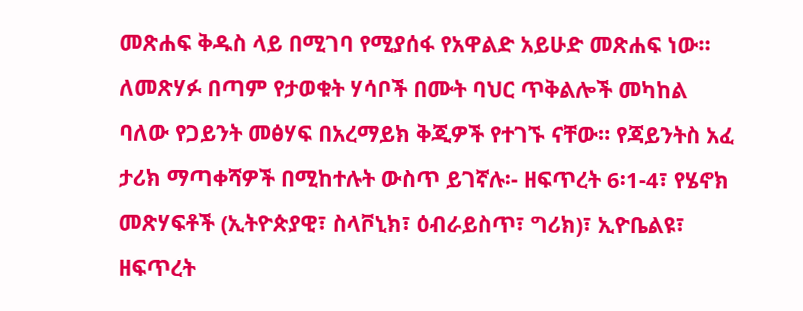መጽሐፍ ቅዱስ ላይ በሚገባ የሚያሰፋ የአዋልድ አይሁድ መጽሐፍ ነው።
ለመጽሃፉ በጣም የታወቁት ሃሳቦች በሙት ባህር ጥቅልሎች መካከል ባለው የጋይንት መፅሃፍ በአረማይክ ቅጂዎች የተገኙ ናቸው። የጃይንትስ አፈ ታሪክ ማጣቀሻዎች በሚከተሉት ውስጥ ይገኛሉ፡- ዘፍጥረት 6፡1-4፣ የሄኖክ መጽሃፍቶች (ኢትዮጵያዊ፣ ስላቮኒክ፣ ዕብራይስጥ፣ ግሪክ)፣ ኢዮቤልዩ፣ ዘፍጥረት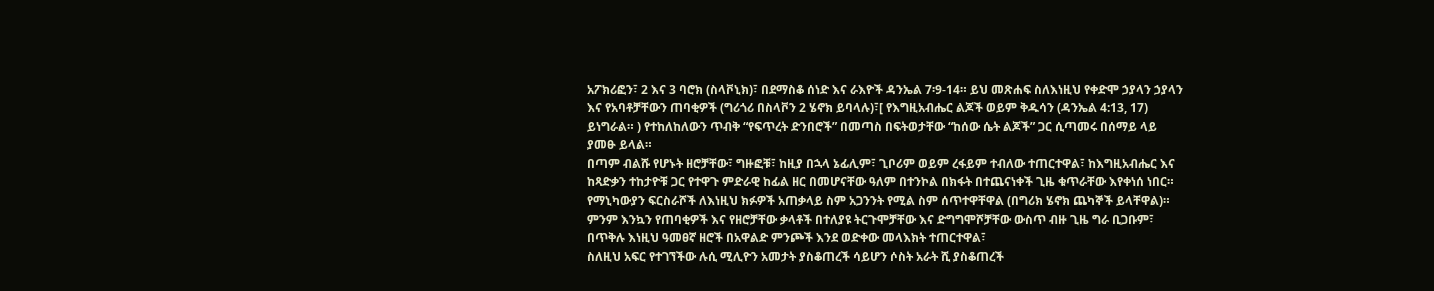አፖክሪፎን፣ 2 እና 3 ባሮክ (ስላቮኒክ)፣ በደማስቆ ሰነድ እና ራእዮች ዳንኤል 7፡9-14። ይህ መጽሐፍ ስለእነዚህ የቀድሞ ኃያላን ኃያላን እና የአባቶቻቸውን ጠባቂዎች (ግሪጎሪ በስላቮን 2 ሄኖክ ይባላሉ)፣[ የእግዚአብሔር ልጆች ወይም ቅዱሳን (ዳንኤል 4:13, 17) ይነግራል። ) የተከለከለውን ጥብቅ “የፍጥረት ድንበሮች” በመጣስ በፍትወታቸው “ከሰው ሴት ልጆች” ጋር ሲጣመሩ በሰማይ ላይ ያመፁ ይላል።
በጣም ብልሹ የሆኑት ዘሮቻቸው፣ ግዙፎቹ፣ ከዚያ በኋላ ኔፊሊም፣ ጊቦሪም ወይም ረፋይም ተብለው ተጠርተዋል፣ ከእግዚአብሔር እና ከጻድቃን ተከታዮቹ ጋር የተዋጉ ምድራዊ ከፊል ዘር በመሆናቸው ዓለም በተንኮል በክፋት በተጨናነቀች ጊዜ ቁጥራቸው እየቀነሰ ነበር። የማኒካውያን ፍርስራሾች ለእነዚህ ክፉዎች አጠቃላይ ስም አጋንንት የሚል ስም ሰጥተዋቸዋል (በግሪክ ሄኖክ ጨካኞች ይላቸዋል)። ምንም እንኳን የጠባቂዎች እና የዘሮቻቸው ቃላቶች በተለያዩ ትርጉሞቻቸው እና ድግግሞሾቻቸው ውስጥ ብዙ ጊዜ ግራ ቢጋቡም፣ በጥቅሉ እነዚህ ዓመፀኛ ዘሮች በአዋልድ ምንጮች እንደ ወድቀው መላእክት ተጠርተዋል፣
ስለዚህ አፍር የተገኘችው ሉሲ ሚሊዮን አመታት ያስቆጠረች ሳይሆን ሶስት አራት ሺ ያስቆጠረች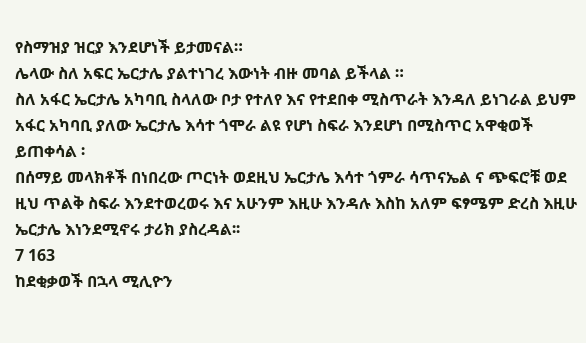የስማዝያ ዝርያ እንደሆነች ይታመናል።
ሌላው ስለ አፍር ኤርታሌ ያልተነገረ እውነት ብዙ መባል ይችላል ።
ስለ አፋር ኤርታሌ አካባቢ ስላለው ቦታ የተለየ እና የተደበቀ ሚስጥራት እንዳለ ይነገራል ይህም አፋር አካባቢ ያለው ኤርታሌ እሳተ ጎሞራ ልዩ የሆነ ስፍራ እንደሆነ በሚስጥር አዋቂወች ይጠቀሳል ፡
በሰማይ መላክቶች በነበረው ጦርነት ወደዚህ ኤርታሌ እሳተ ጎምራ ሳጥናኤል ና ጭፍሮቹ ወደ ዚህ ጥልቅ ስፍራ እንደተወረወሩ እና አሁንም እዚሁ እንዳሉ እስከ አለም ፍፃሜም ድረስ እዚሁ ኤርታሌ እነንደሚኖሩ ታሪክ ያስረዳል፡፡
7 163
ከደቂቃወች በኋላ ሚሊዮን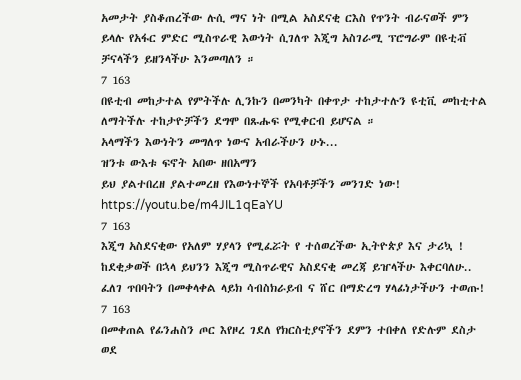አመታት ያስቆጠረችው ሉሲ ማና ነት በሚል አስደናቂ ርእስ የጥንት ብራናወች ምን ይላሉ የአፋር ምድር ሚስጥራዊ እውነት ሲገለጥ እጂግ አስገራሚ ፕሮግራም በዩቲቭ ቻናላችን ይዘንላችሁ እንመጣለን ።
7 163
በዩቲብ መከታተል የምትችሉ ሊንኩን በመንካት በቀጥታ ተከታተሉን ዩቲቪ መከቲተል ለማትችሉ ተከታዮቻችን ደግሞ በጹሑፍ የሚቀርብ ይሆናል ።
አላማችን እውነትን መግለጥ ነውና አብራችሁን ሁኑ...
ዝንቱ ውእቱ ፍኖት አበው ዘበአማን
ይህ ያልተበረዘ ያልተመረዘ የእውነተኞች የአባቶቻችን መንገድ ነው!
https://youtu.be/m4JIL1qEaYU
7 163
እጂግ አስደናቂው የአለም ሃያላን የሚፈሯት የ ተሰወረችው ኢትዮጵያ እና ታሪኳ !
ከደቂቃወች በኋላ ይህንን እጂግ ሚስጥራዊና አስደናቂ መረጃ ይዠላችሁ እቀርባለሁ..
ፈለገ ጥበባትን በመቀላቀል ላይክ ሳብስክራይብ ና ሸር በማድረግ ሃላፊነታችሁን ተወጡ!
7 163
በመቀጠል የፊንሐስን ጦር እየዞረ ገደለ የክርስቲያኖችን ደምን ተበቀለ የድሉም ደስታ ወደ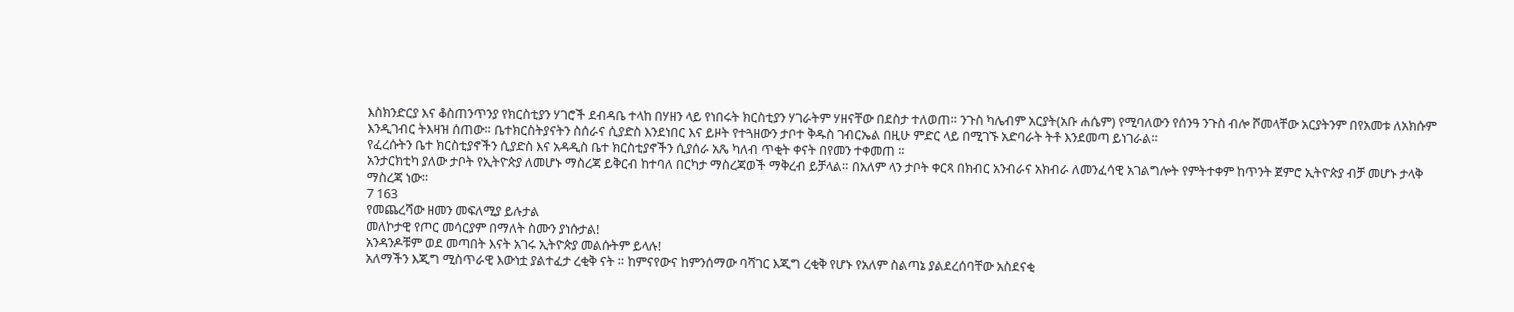እስክንድርያ እና ቆስጠንጥንያ የክርስቲያን ሃገሮች ደብዳቤ ተላከ በሃዘን ላይ የነበሩት ክርስቲያን ሃገራትም ሃዘናቸው በደስታ ተለወጠ። ንጉስ ካሌብም አርያት(አቡ ሐሴም) የሚባለውን የሰንዓ ንጉስ ብሎ ሾመላቸው አርያትንም በየአመቱ ለአክሱም እንዲገብር ትእዛዝ ሰጠው። ቤተክርስትያናትን ስሰራና ሲያድስ እንደነበር እና ይዞት የተጓዘውን ታቦተ ቅዱስ ገብርኤል በዚሁ ምድር ላይ በሚገኙ አድባራት ትቶ እንደመጣ ይነገራል።
የፈረሱትን ቤተ ክርስቲያኖችን ሲያድስ እና አዳዲስ ቤተ ክርስቲያኖችን ሲያሰራ አጼ ካለብ ጥቂት ቀናት በየመን ተቀመጠ ።
አንታርክቲካ ያለው ታቦት የኢትዮጵያ ለመሆኑ ማስረጃ ይቅርብ ከተባለ በርካታ ማስረጃወች ማቅረብ ይቻላል። በአለም ላን ታቦት ቀርጻ በክብር አንብራና አክብራ ለመንፈሳዊ አገልግሎት የምትተቀም ከጥንት ጀምሮ ኢትዮጵያ ብቻ መሆኑ ታላቅ ማስረጃ ነው።
7 163
የመጨረሻው ዘመን መፍለሚያ ይሉታል
መለኮታዊ የጦር መሳርያም በማለት ስሙን ያነሱታል!
አንዳንዶቹም ወደ መጣበት እናት አገሩ ኢትዮጵያ መልሱትም ይላሉ!
አለማችን እጂግ ሚስጥራዊ እውነቷ ያልተፈታ ረቂቅ ናት ። ከምናየውና ከምንሰማው ባሻገር እጂግ ረቂቅ የሆኑ የአለም ስልጣኔ ያልደረሰባቸው አስደናቂ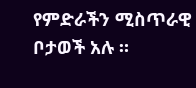የምድራችን ሚስጥራዊ ቦታወች አሉ ።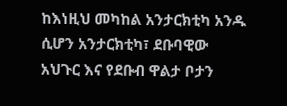ከእነዚህ መካከል አንታርክቲካ አንዱ ሲሆን አንታርክቲካ፣ ደቡባዊው አህጉር እና የደቡብ ዋልታ ቦታን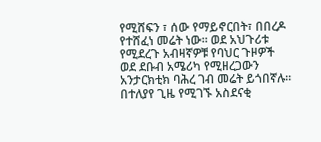የሚሸፍን ፣ ሰው የማይኖርበት፣ በበረዶ የተሸፈነ መሬት ነው። ወደ አህጉሪቱ የሚደረጉ አብዛኛዎቹ የባህር ጉዞዎች ወደ ደቡብ አሜሪካ የሚዘረጋውን አንታርክቲክ ባሕረ ገብ መሬት ይጎበኛሉ።
በተለያየ ጊዜ የሚገኙ አስደናቂ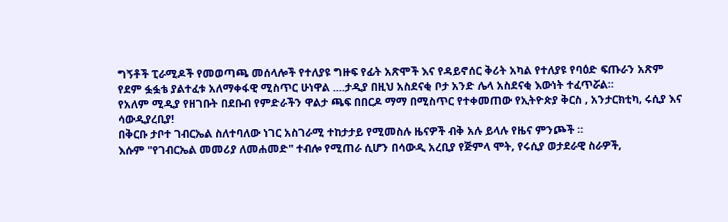ግኝቶች ፒራሚዶች የመወጣጫ መሰላሎች የተለያዩ ግዙፍ የፊት አጽሞች እና የዳይኖሰር ቅሪት አካል የተለያዩ የባዕድ ፍጡራን አጽም የደም ፏፏቴ ያልተፈቱ አለማቀፋዊ ሚስጥር ሁነዋል ....ታዲያ በዚህ አስደናቂ ቦታ አንድ ሌላ አስደናቂ እውነት ተፈጥሯል።
የአለም ሚዲያ የዘገቡት በደቡብ የምድራችን ዋልታ ጫፍ በበርዶ ማማ በሚስጥር የተቀመጠው የኢትዮጵያ ቅርስ , አንታርክቲካ, ሩሲያ እና ሳውዲያረቢያ!
በቅርቡ ታቦተ ገብርኤል ስለተባለው ነገር አስገራሚ ተከታታይ የሚመስሉ ዜናዎች ብቅ አሉ ይላሉ የዜና ምንጮች ።
እሱም "የገብርኤል መመሪያ ለመሐመድ" ተብሎ የሚጠራ ሲሆን በሳውዲ አረቢያ የጅምላ ሞት, የሩሲያ ወታደራዊ ስራዎች,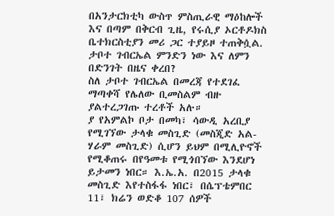በአንታርክቲካ ውስጥ ምስጢራዊ ማዕከሎች እና በጣም በቅርብ ጊዜ, የሩሲያ ኦርቶዶክስ ቤተክርስቲያን መሪ ጋር ተያይዞ ተጠቅሷል. ታቦተ ገብርኤል ምንድን ነው እና ለምን በድንገት በዜና ቀረበ?
ስለ ታቦተ ገብርኤል በመረጃ የተደገፈ ማጣቀሻ የሌለው ቢመስልም ብዙ ያልተረጋገጡ ተረቶች አሉ።
ያ የአምልኮ ቦታ በመካ፣ ሳውዲ አረቢያ የሚገኘው ታላቁ መስጊድ (መስጂድ አል-ሃራም መስጊድ) ሲሆን ይህም በሚሊዮኖች የሚቆጠሩ በየዓመቱ የሚጎበኘው እንደሆነ ይታመን ነበር። እ.ኤ.አ. በ2015 ታላቁ መስጊድ እየተስፋፋ ነበር፣ በሴፕቴምበር 11፣ ክሬን ወድቆ 107 ሰዎች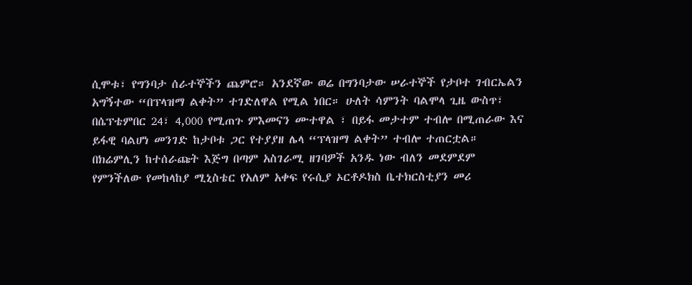ሲሞቱ፣ የግንባታ ሰራተኞችን ጨምሮ። አንደኛው ወሬ በግንባታው ሠራተኞች የታቦተ ገብርኤልን አግኝተው “በፕላዝማ ልቀት” ተገድለዋል የሚል ነበር። ሁለት ሳምንት ባልሞላ ጊዜ ውስጥ፣ በሴፕቴምበር 24፣ 4,000 የሚጠጉ ምእመናን ሙተዋል ፣ በይፋ መታተም ተብሎ በሚጠራው እና ይፋዊ ባልሆነ መንገድ ከታቦቱ ጋር የተያያዘ ሌላ “ፕላዝማ ልቀት” ተብሎ ተጠርቷል።
በክሬምሊን ከተሰራጩት እጅግ በጣም አስገራሚ ዘገባዎች አንዱ ነው ብለን መደምደም የምንችለው የመከላከያ ሚኒስቴር የአለም አቀፍ የሩሲያ ኦርቶዶክስ ቤተክርስቲያን መሪ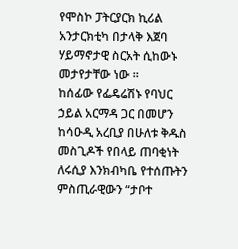የሞስኮ ፓትርያርክ ኪሪል አንታርክቲካ በታላቅ እጀባ ሃይማኖታዊ ስርአት ሲከውኑ መታየታቸው ነው ።
ከሰፊው የፌዴሬሽኑ የባህር ኃይል አርማዳ ጋር በመሆን ከሳዑዲ አረቢያ በሁለቱ ቅዱስ መስጊዶች የበላይ ጠባቂነት ለሩሲያ እንክብካቤ የተሰጡትን ምስጢራዊውን “ታቦተ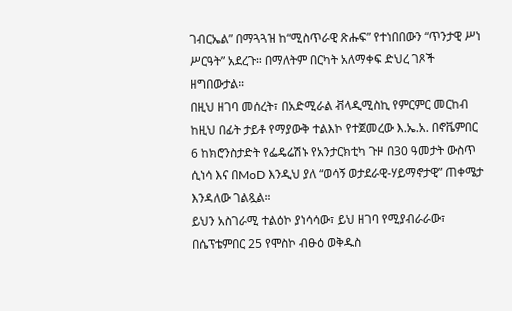ገብርኤል” በማጓጓዝ ከ“ሚስጥራዊ ጽሑፍ” የተነበበውን “ጥንታዊ ሥነ ሥርዓት” አደረጉ። በማለትም በርካት አለማቀፍ ድህረ ገጾች ዘግበውታል።
በዚህ ዘገባ መሰረት፣ በአድሚራል ቭላዲሚስኪ የምርምር መርከብ ከዚህ በፊት ታይቶ የማያውቅ ተልእኮ የተጀመረው እ.ኤ.አ. በኖቬምበር 6 ከክሮንስታድት የፌዴሬሽኑ የአንታርክቲካ ጉዞ በ30 ዓመታት ውስጥ ሲነሳ እና በMoD እንዲህ ያለ “ወሳኝ ወታደራዊ-ሃይማኖታዊ” ጠቀሜታ እንዳለው ገልጿል።
ይህን አስገራሚ ተልዕኮ ያነሳሳው፣ ይህ ዘገባ የሚያብራራው፣ በሴፕቴምበር 25 የሞስኮ ብፁዕ ወቅዱስ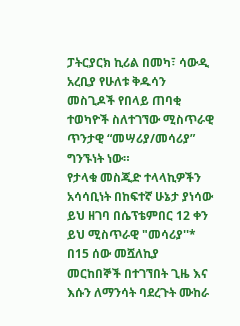ፓትርያርክ ኪሪል በመካ፣ ሳውዲ አረቢያ የሁለቱ ቅዱሳን መስጊዶች የበላይ ጠባቂ ተወካዮች ስለተገኘው ሚስጥራዊ ጥንታዊ “መሣሪያ/መሳሪያ” ግንኙነት ነው።
የታላቁ መስጂድ ተላላኪዎችን አሳሳቢነት በከፍተኛ ሁኔታ ያነሳው ይህ ዘገባ በሴፕቴምበር 12 ቀን ይህ ሚስጥራዊ "መሳሪያ''* በ15 ሰው መሿለኪያ መርከበኞች በተገኘበት ጊዜ እና እሱን ለማንሳት ባደረጉት ሙከራ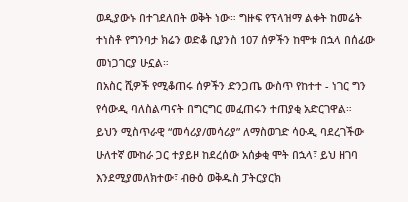ወዲያውኑ በተገደለበት ወቅት ነው። ግዙፍ የፕላዝማ ልቀት ከመሬት ተነስቶ የግንባታ ክሬን ወድቆ ቢያንስ 107 ሰዎችን ከሞቱ በኋላ በሰፊው መነጋገርያ ሁኗል።
በአስር ሺዎች የሚቆጠሩ ሰዎችን ድንጋጤ ውስጥ የከተተ - ነገር ግን የሳውዲ ባለስልጣናት በግርግር መፈጠሩን ተጠያቂ አድርገዋል።
ይህን ሚስጥራዊ “መሳሪያ/መሳሪያ” ለማስወገድ ሳዑዲ ባደረገችው ሁለተኛ ሙከራ ጋር ተያይዞ ከደረሰው አሰቃቂ ሞት በኋላ፣ ይህ ዘገባ እንደሚያመለክተው፣ ብፁዕ ወቅዱስ ፓትርያርክ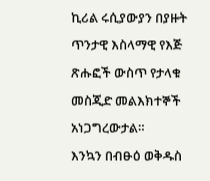ኪሪል ሩሲያውያን በያዙት ጥንታዊ እስላማዊ የእጅ ጽሑፎች ውስጥ የታላቁ መስጂድ መልእክተኞች አነጋግረውታል።
እንኳን በብፁዕ ወቅዱስ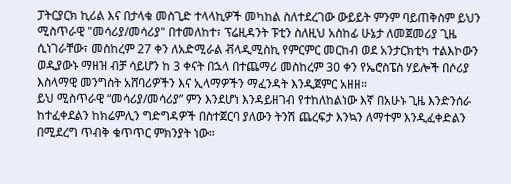ፓትርያርክ ኪሪል እና በታላቁ መስጊድ ተላላኪዎች መካከል ስለተደረገው ውይይት ምንም ባይጠቅስም ይህን ሚስጥራዊ "መሳሪያ/መሳሪያ" በተመለከተ፣ ፕሬዚዳንት ፑቲን ስለዚህ አስከፊ ሁኔታ ለመጀመሪያ ጊዜ ሲነገራቸው፣ መስከረም 27 ቀን ለአድሚራል ቭላዲሚስኪ የምርምር መርከብ ወደ አንታርክቲካ ተልእኮውን ወዲያውኑ ማዘዝ ብቻ ሳይሆን ከ 3 ቀናት በኋላ በተጨማሪ መስከረም 30 ቀን የኤሮስፔስ ሃይሎች በሶሪያ እስላማዊ መንግስት አሸባሪዎችን እና ኢላማዎችን ማፈንዳት እንዲጀምር አዘዘ።
ይህ ሚስጥራዊ “መሳሪያ/መሳሪያ” ምን እንደሆነ እንዳይዘገብ የተከለከልነው እኛ በአሁኑ ጊዜ እንድንሰራ ከተፈቀደልን ከክሬምሊን ግድግዳዎች በስተጀርባ ያለውን ትንሽ ጨረፍታ እንኳን ለማተም እንዲፈቀድልን በሚደረግ ጥብቅ ቁጥጥር ምክንያት ነው።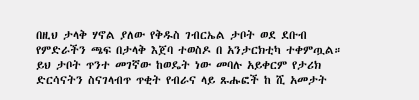በዚህ ታላቅ ሃኖል ያለው የቅዱስ ገብርኤል ታቦት ወደ ደቡብ የምድራችን ጫፍ በታላቅ እጀባ ተወስዶ በ አንታርክቲካ ተቀምጧል።
ይህ ታቦት ጥንተ መገኛው ከወዴት ነው መባሉ አይቀርም የታሪክ ድርሳናትን ስናገላብጥ ጥቂት የብራና ላይ ጹሑፎች ከ ሺ አመታት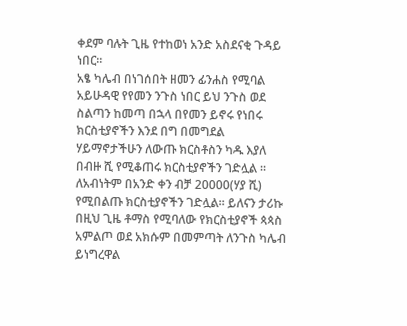ቀደም ባሉት ጊዜ የተከወነ አንድ አስደናቂ ጉዳይ ነበር።
አፄ ካሌብ በነገሰበት ዘመን ፊንሐስ የሚባል አይሁዳዊ የየመን ንጉስ ነበር ይህ ንጉስ ወደ ስልጣን ከመጣ በኋላ በየመን ይኖሩ የነበሩ ክርስቲያኖችን እንደ በግ በመግደል ሃይማኖታችሁን ለውጡ ክርስቶስን ካዱ እያለ በብዙ ሺ የሚቆጠሩ ክርስቲያኖችን ገድሏል ። ለአብነትም በአንድ ቀን ብቻ 20000(ሃያ ሺ) የሚበልጡ ክርስቲያኖችን ገድሏል። ይለናን ታሪኩ
በዚህ ጊዜ ቶማስ የሚባለው የክርስቲያኖች ጳጳስ አምልጦ ወደ አክሱም በመምጣት ለንጉስ ካሌብ ይነግረዋል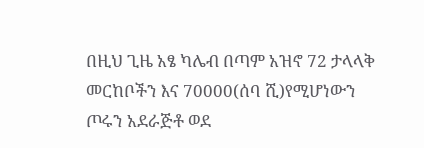በዚህ ጊዜ አፄ ካሌብ በጣም አዝኖ 72 ታላላቅ መርከቦችን እና 70000(ሰባ ሺ)የሚሆነውን ጦሩን አደራጅቶ ወደ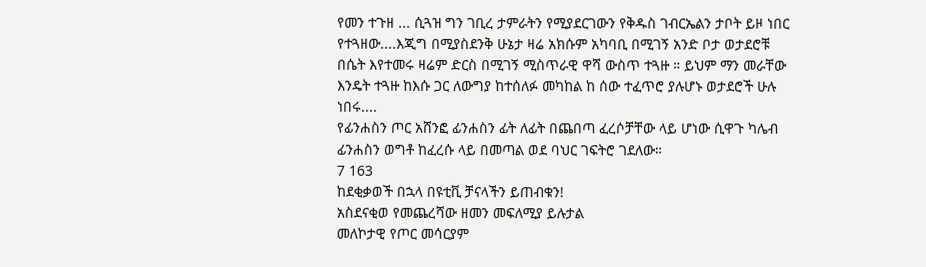የመን ተጉዘ ... ሲጓዝ ግን ገቢረ ታምራትን የሚያደርገውን የቅዱስ ገብርኤልን ታቦት ይዞ ነበር የተጓዘው....እጂግ በሚያስደንቅ ሁኔታ ዛሬ አክሱም አካባቢ በሚገኝ አንድ ቦታ ወታደሮቹ በሴት እየተመሩ ዛሬም ድርስ በሚገኝ ሚስጥራዊ ዋሻ ውስጥ ተጓዙ ። ይህም ማን መራቸው እንዴት ተጓዙ ከእሱ ጋር ለውግያ ከተሰለፉ መካከል ከ ሰው ተፈጥሮ ያሉሆኑ ወታደሮች ሁሉ ነበሩ....
የፊንሐስን ጦር አሸንፎ ፊንሐስን ፊት ለፊት በጨበጣ ፈረሶቻቸው ላይ ሆነው ሲዋጉ ካሌብ ፊንሐስን ወግቶ ከፈረሱ ላይ በመጣል ወደ ባህር ገፍትሮ ገደለው።
7 163
ከደቂቃወች በኋላ በዩቲቪ ቻናላችን ይጠብቁን!
አስደናቂወ የመጨረሻው ዘመን መፍለሚያ ይሉታል
መለኮታዊ የጦር መሳርያም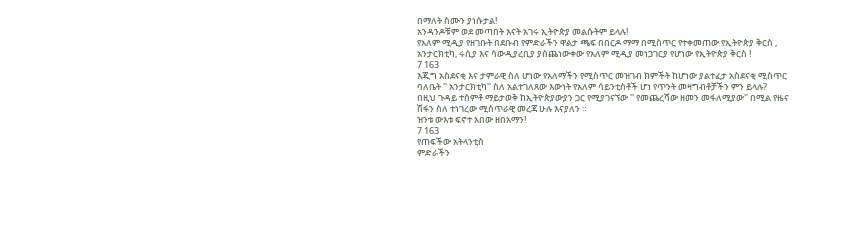በማለት ስሙን ያነሱታል!
አንዳንዶቹም ወደ መጣበት እናት አገሩ ኢትዮጵያ መልሱትም ይላሉ!
የአለም ሚዲያ የዘገቡት በደቡብ የምድራችን ዋልታ ጫፍ በበርዶ ማማ በሚስጥር የተቀመጠው የኢትዮጵያ ቅርስ , አንታርክቲካ, ሩሲያ እና ሳውዲያረቢያ ያስጨነውቀው የአለም ሚዲያ መነጋገርያ የሆነው የኢትዮጵያ ቅርስ !
7 163
እጂግ አስደናቂ እና ታምራዊ ስለ ሆነው የአለማችን የሚስጥር መዝገብ ክምችት ከሆነው ያልተፈታ አስደናቂ ሚስጥር ባለቤት '' አንታርክቲካ'' ስለ አልተገለጸው እውነት የአለም ሳይንቲስቶች ሆነ የጥንት መዛግብቶቻችን ምን ይላሉ?
በዚህ ጉዳይ ተሰምቶ ማይታወቅ ከኢትዮጵያውያን ጋር የሚያገናኘው '' የመጨረሻው ዘመን መፋለሚያው'' በሚል የዜና ሽፋን ስለ ተነገረው ሚስጥራዊ መረጃ ሁሉ እናያለን ።
ዝንቱ ውእቱ ፍኖተ አበው ዘበአማን!
7 163
የጠፍችው አትላንቲስ
ምድራችን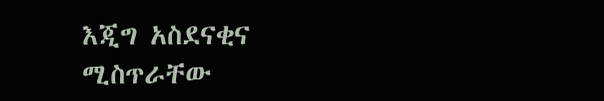እጂግ አስደናቂና ሚስጥራቸው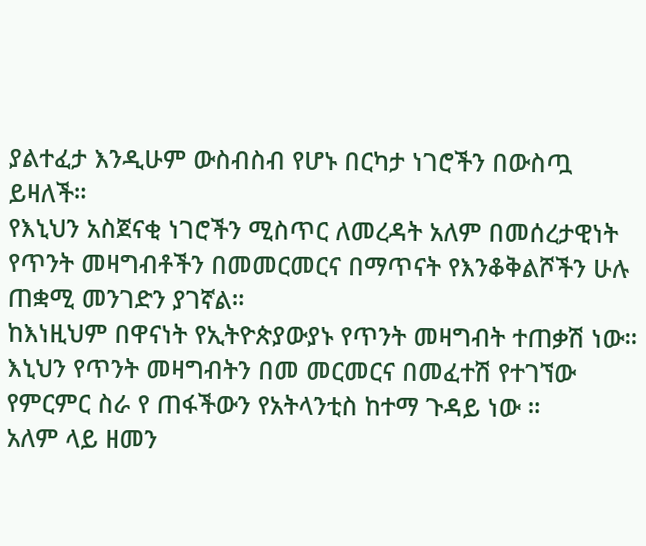ያልተፈታ እንዲሁም ውስብስብ የሆኑ በርካታ ነገሮችን በውስጧ ይዛለች።
የእኒህን አስጀናቂ ነገሮችን ሚስጥር ለመረዳት አለም በመሰረታዊነት የጥንት መዛግብቶችን በመመርመርና በማጥናት የእንቆቅልሾችን ሁሉ ጠቋሚ መንገድን ያገኛል።
ከእነዚህም በዋናነት የኢትዮጵያውያኑ የጥንት መዛግብት ተጠቃሽ ነው።
እኒህን የጥንት መዛግብትን በመ መርመርና በመፈተሽ የተገኘው የምርምር ስራ የ ጠፋችውን የአትላንቲስ ከተማ ጉዳይ ነው ።
አለም ላይ ዘመን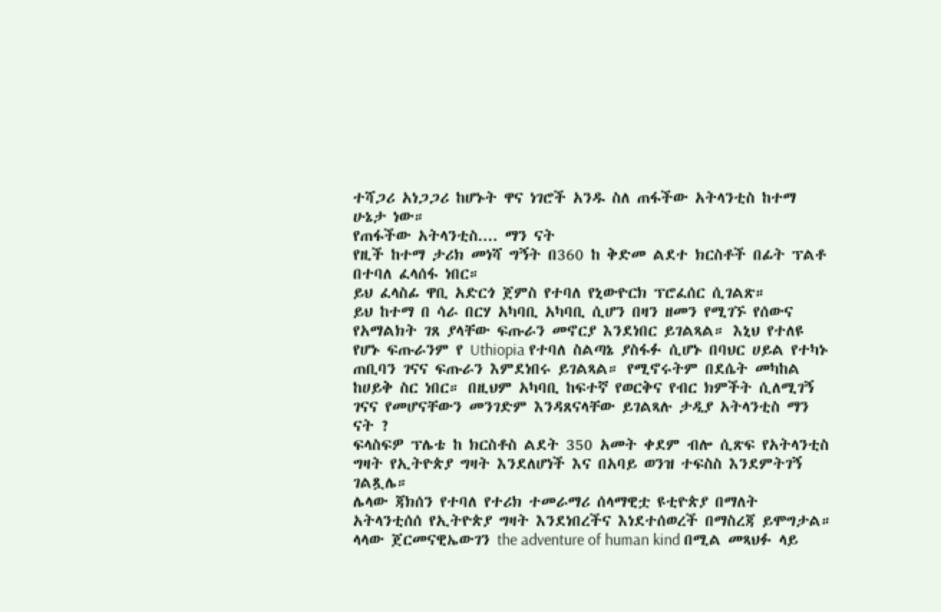ተሻጋሪ አነጋጋሪ ከሆኑት ዋና ነገሮች አንዱ ስለ ጠፋችው አትላንቲስ ከተማ ሁኔታ ነው።
የጠፋችው አትላንቲስ.... ማን ናት
የዚች ከተማ ታሪክ መነሻ ግኝት በ360 ከ ቅድመ ልደተ ክርስቶች በፊት ፕልቶ በተባለ ፈላሰፋ ነበር።
ይህ ፈላስፊ ዋቢ አድርጎ ጀምስ የተባለ የኒውዮርክ ፕሮፈሰር ሲገልጽ።
ይህ ከተማ በ ሳራ በርሃ አካባቢ አካባቢ ሲሆን በዛን ዘመን የሚገኙ የሰውና የአማልክት ገጸ ያላቸው ፍጡራን መኖርያ እንደነበር ይገልጻል። እኒህ የተለዩ የሆኑ ፍጡራንም የ Uthiopia የተባለ ስልጣኔ ያስፋፉ ሲሆኑ በባህር ሀይል የተካኑ ጠቢባን ገናና ፍጡራን እምደነበሩ ይገልጻል። የሚኖሩትም በደሴት መካከል ከሀይቅ ስር ነበር። በዚህም አካባቢ ከፍተኛ የወርቅና የብር ክምችት ሲለሚገኝ ገናና የመሆናቸውን መንገድም እንዳጸናላቸው ይገልጻሉ ታዲያ አትላንቲስ ማን ናት ?
ፍላስፍዎ ፕሌቴ ከ ክርስቶስ ልደት 350 አመት ቀደም ብሎ ሲጽፍ የአትላንቲስ ግዛት የኢትዮጵያ ግዛት እንደለሆነች እና በአባይ ወንዝ ተፍስስ እንደምትገኝ ገልጿሌ።
ሌላው ጃክሰን የተባለ የተሪክ ተመራማሪ ሰላማዊቷ ዩቲዮጵያ በማለት አትላንቲሰሰ የኢትዮጵያ ግዛት እንደነበረችና እነደተሰወረች በማስረጃ ይሞግታል።
ላላው ጀርመናዊኤውገን the adventure of human kind በሚል መጻህፉ ላይ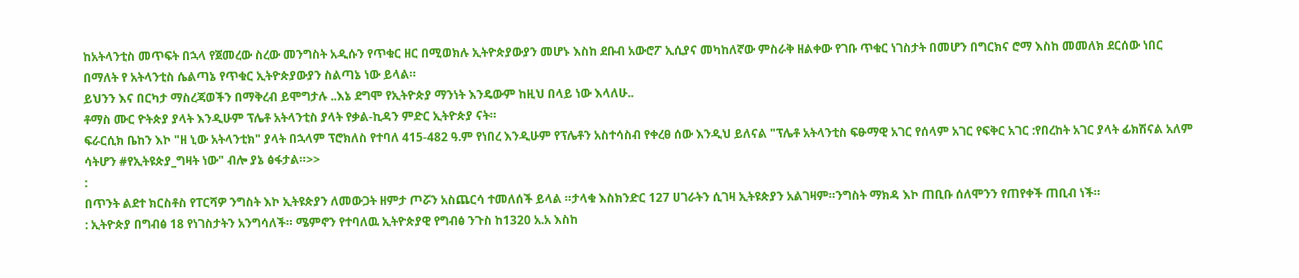ከአትላንቲስ መጥፍት በኋላ የጀመረው ስረው መንግስት አዲሱን የጥቁር ዘር በሚወክሉ ኢትዮጵያውያን መሆኑ እስከ ደቡብ አውሮፖ ኢሲያና መካከለኛው ምስራቅ ዘልቀው የገቡ ጥቁር ነገስታት በመሆን በግርክና ሮማ እስከ መመለክ ደርሰው ነበር በማለት የ አትላንቲስ ሴልጣኔ የጥቁር ኢትዮጵያውያን ስልጣኔ ነው ይላል።
ይህንን እና በርካታ ማስረጃወችን በማቅረብ ይሞግታሉ ..እኔ ደግሞ የኢትዮጵያ ማንነት እንዴውም ከዚህ በላይ ነው እላለሁ..
ቶማስ ሙር ዮትጵያ ያላት እንዲሁም ፕሌቶ አትላንቲስ ያላት የቃል-ኪዳን ምድር ኢትዮጵያ ናት።
ፍራርሲክ ቤከን እኮ "ዘ ኒው አትላንቲክ" ያላት በኋላም ፕሮክለስ የተባለ 415-482 ዓ.ም የነበረ እንዲሁም የፕሌቶን አስተሳስብ የቀረፀ ሰው እንዲህ ይለናል "ፕሌቶ አትላንቲስ ፍፁማዊ አገር የሰላም አገር የፍቅር አገር :የበረከት አገር ያላት ፊክሽናል አለም ሳትሆን #የኢትዩጵያ_ግዛት ነው" ብሎ ያኔ ፅፋታል።>>
:
በጥንት ልደተ ክርስቶስ የፐርሻዎ ንግስት እኮ ኢትዩጵያን ለመውጋት ዘምታ ጦሯን አስጨርሳ ተመለሰች ይላል ።ታላቁ እስክንድር 127 ሀገራትን ሲገዛ ኢትዩጵያን አልገዛም።ንግስት ማክዳ እኮ ጠቢቡ ሰለሞንን የጠየቀች ጠቢብ ነች።
: ኢትዮጵያ በግብፅ 18 የነገስታትን አንግሳለች። ሜምኖን የተባለዉ ኢትዮጵያዊ የግብፅ ንጉስ ከ1320 አ.አ እስከ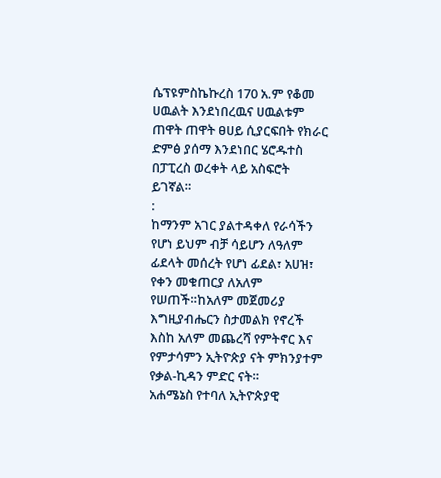ሴፕዩምስኬኩረስ 170 አ.ም የቆመ ሀዉልት እንደነበረዉና ሀዉልቱም ጠዋት ጠዋት ፀሀይ ሲያርፍበት የክራር ድምፅ ያሰማ እንደነበር ሄሮዱተስ በፓፒረስ ወረቀት ላይ አስፍሮት ይገኛል።
:
ከማንም አገር ያልተዳቀለ የራሳችን የሆነ ይህም ብቻ ሳይሆን ለዓለም ፊደላት መሰረት የሆነ ፊደል፣ አሀዝ፣ የቀን መቁጠርያ ለአለም የሠጠች።ከአለም መጀመሪያ እግዚያብሔርን ስታመልክ የኖረች እስከ አለም መጨረሻ የምትኖር እና የምታሳምን ኢትዮጵያ ናት ምክንያተም የቃል-ኪዳን ምድር ናት።
አሐሜኔስ የተባለ ኢትዮጵያዊ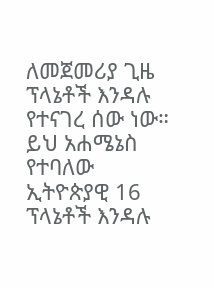ለመጀመሪያ ጊዜ ፕላኔቶች እንዳሉ የተናገረ ሰው ነው። ይህ አሐሜኔስ የተባለው ኢትዮጵያዊ 16 ፕላኔቶች እንዳሉ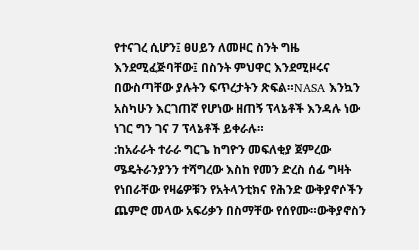የተናገረ ሲሆን፤ ፀሀይን ለመዞር ስንት ግዜ እንደሚፈጅባቸው፤ በስንት ምህዋር እንደሚዞሩና በውስጣቸው ያሉትን ፍጥረታትን ጽፍል።NASA እንኳን አስካሁን እርገጠኛ የሆነው ዘጠኝ ፕላኔቶች እንዳሉ ነው ነገር ግን ገና 7 ፕላኔቶች ይቀራሉ።
:ከአራራት ተራራ ግርጌ ከግዮን መፍለቂያ ጀምረው ሜዴትራንያንን ተሻግረው እስከ የመን ድረስ ሰፊ ግዛት የነበራቸው የዛሬዎቹን የአትላንቲክና የሕንድ ውቅያኖሶችን ጨምሮ መላው አፍሪቃን በስማቸው የሰየሙ።ውቅያኖስን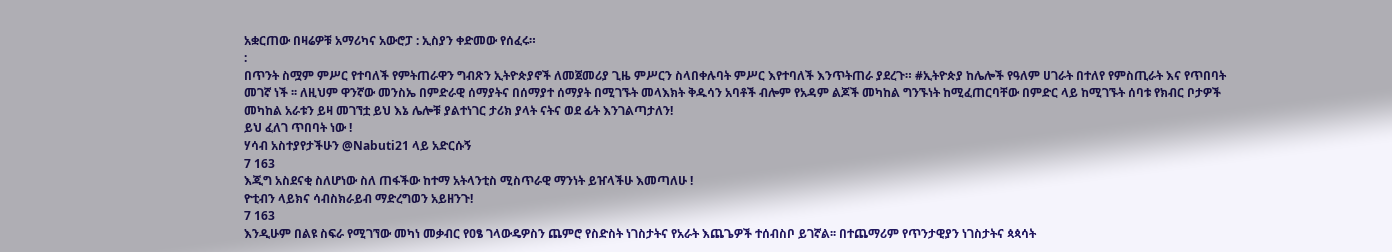አቋርጠው በዛሬዎቹ አማሪካና አውሮፓ : ኢስያን ቀድመው የሰፈሩ።
:
በጥንት ስሟም ምሥር የተባለች የምትጠራዋን ግብጽን ኢትዮጵያኖች ለመጀመሪያ ጊዜ ምሥርን ስላበቀሉባት ምሥር እየተባለች እንጥትጠራ ያደረጉ። #ኢትዮጵያ ከሌሎች የዓለም ሀገራት በተለየ የምስጢራት እና የጥበባት መገኛ ነች ፡፡ ለዚህም ዋንኛው መንስኤ በምድራዊ ሰማያትና በሰማያተ ሰማያት በሚገኙት መላእክት ቅዱሳን አባቶች ብሎም የአዳም ልጆች መካከል ግንኙነት ከሚፈጠርባቸው በምድር ላይ ከሚገኙት ሰባቱ የክብር ቦታዎች መካከል አራቱን ይዛ መገኘቷ ይህ እኔ ሌሎቹ ያልተነገር ታሪክ ያላት ናትና ወደ ፊት እንገልጣታለን!
ይህ ፈለገ ጥበባት ነው !
ሃሳብ አስተያየታችሁን @Nabuti21 ላይ አድርሱኝ
7 163
እጂግ አስደናቂ ስለሆነው ስለ ጠፋችው ከተማ አትላንቲስ ሚስጥራዊ ማንነት ይዠላችሁ እመጣለሁ !
ዮቲብን ላይክና ሳብስክራይብ ማድረግወን አይዘንጉ!
7 163
እንዲሁም በልዩ ስፍራ የሚገኘው መካነ መቃብር የዐፄ ገላውዴዎስን ጨምሮ የስድስት ነገስታትና የአራት እጨጌዎች ተሰብስቦ ይገኛል፡፡ በተጨማሪም የጥንታዊያን ነገስታትና ጳጳሳት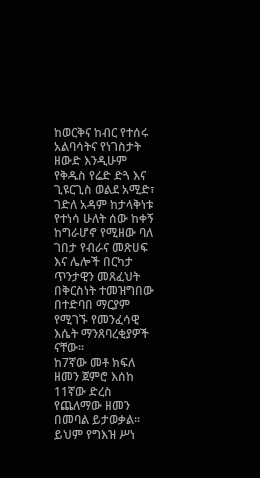ከወርቅና ከብር የተሰሩ አልባሳትና የነገስታት ዘውድ እንዲሁም የቅዱስ የሬድ ድጓ እና ጊዩርጊስ ወልደ አሚድ፣ ገድለ አዳም ከታላቅነቱ የተነሳ ሁለት ሰው ከቀኝ ከግራሆኖ የሚዘው ባለ ገበታ የብራና መጽሀፍ እና ሌሎች በርካታ ጥንታዊን መጸፈህት በቅርስነት ተመዝግበው በተድባበ ማርያም የሚገኙ የመንፈሳዊ እሴት ማንጸባረቂያዎች ናቸው፡፡
ከ7ኛው መቶ ክፍለ ዘመን ጀምሮ እሰከ 11ኛው ድረስ የጨለማው ዘመን በመባል ይታወቃል፡፡ ይህም የግእዝ ሥነ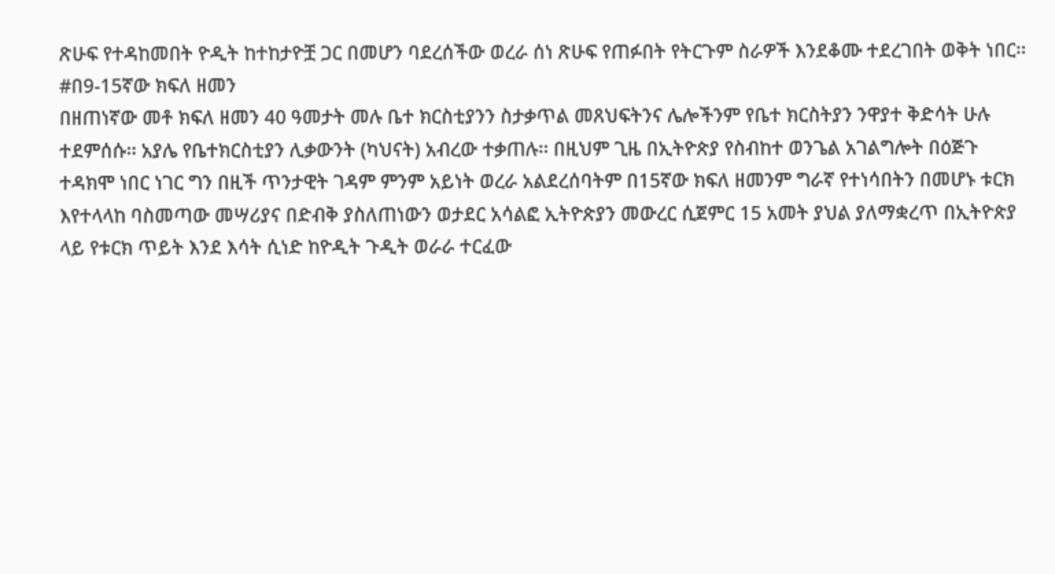ጽሁፍ የተዳከመበት ዮዲት ከተከታዮቿ ጋር በመሆን ባደረሰችው ወረራ ሰነ ጽሁፍ የጠፉበት የትርጉም ስራዎች እንደቆሙ ተደረገበት ወቅት ነበር፡፡
#በ9-15ኛው ክፍለ ዘመን
በዘጠነኛው መቶ ክፍለ ዘመን 40 ዓመታት መሉ ቤተ ክርስቲያንን ስታቃጥል መጸህፍትንና ሌሎችንም የቤተ ክርስትያን ንዋያተ ቅድሳት ሁሉ ተደምሰሱ፡፡ አያሌ የቤተክርስቲያን ሊቃውንት (ካህናት) አብረው ተቃጠሉ፡፡ በዚህም ጊዜ በኢትዮጵያ የስብከተ ወንጌል አገልግሎት በዕጅጉ ተዳክሞ ነበር ነገር ግን በዚች ጥንታዊት ገዳም ምንም አይነት ወረራ አልደረሰባትም በ15ኛው ክፍለ ዘመንም ግራኛ የተነሳበትን በመሆኑ ቱርክ እየተላላከ ባስመጣው መሣሪያና በድብቅ ያስለጠነውን ወታደር አሳልፎ ኢትዮጵያን መውረር ሲጀምር 15 አመት ያህል ያለማቋረጥ በኢትዮጵያ ላይ የቱርክ ጥይት እንደ እሳት ሲነድ ከዮዲት ጉዲት ወራራ ተርፈው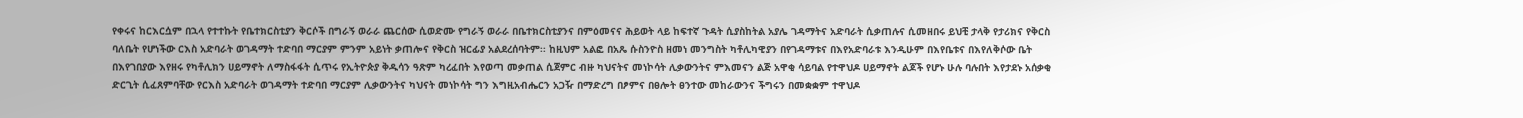የቀሩና ከርእርሷም በኋላ የተተኩት የቤተክርስቲያን ቅርሶች በግራኝ ወራራ ጨርሰው ሲወድሙ የግራኝ ወራራ በቤተክርስቲያንና በምዕመናና ሕይወት ላይ ከፍተኛ ጉዳት ሲያስከትል አያሌ ገዳማትና አድባራት ሲቃጠሉና ሲመዘበሩ ይህቺ ታላቅ የታሪክና የቅርስ ባለቤት የሆነችው ርእስ አድባራት ወገዳማት ተድባበ ማርያም ምንም አይነት ቃጠሎና የቅርስ ዝርፊያ አልደረሰባትም፡፡ ከዚህም አልፎ በአጼ ሱስንዮስ ዘመነ መንግስት ካቶሊካዊያን በየገዳማቱና በእየአድባራቱ እንዲሁም በእየቤቱና በእየለቅሶው ቤት በእየገበያው እየዘሩ የካቶሊክን ሀይማኖት ለማስፋፋት ሲጥሩ የኢትዮጵያ ቅዱሳን ዓጽም ካረፈበት እየወጣ መቃጠል ሲጀምር ብዙ ካህናትና መነኮሳት ሊቃውንትና ምእመናን ልጅ አዋቂ ሳይባል የተዋህዶ ሀይማኖት ልጆች የሆኑ ሁሉ ባሉበት እየታደኑ አሰቃቂ ድርጊት ሲፈጸምባቸው የርእስ አድባራት ወገዳማት ተድባበ ማርያም ሊቃውንትና ካህናት መነኮሳት ግን እግዚአብሔርን አጋዥ በማድረግ በፆምና በፀሎት ፀንተው መከራውንና ችግሩን በመቋቋም ተዋህዶ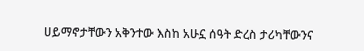ሀይማኖታቸውን አቅንተው እስከ አሁኗ ሰዓት ድረስ ታሪካቸውንና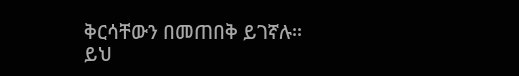ቅርሳቸውን በመጠበቅ ይገኛሉ፡፡
ይህ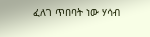ፈለገ ጥበባት ነው ሃሳብ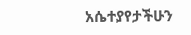አሴተያየታችሁን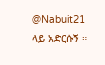@Nabuit21 ላይ አድርሱኝ ።